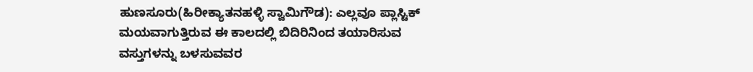ಹುಣಸೂರು(ಹಿರೀಕ್ಯಾತನಹಳ್ಳಿ ಸ್ವಾಮಿಗೌಡ): ಎಲ್ಲವೂ ಪ್ಲಾಸ್ಟಿಕ್ ಮಯವಾಗುತ್ತಿರುವ ಈ ಕಾಲದಲ್ಲಿ ಬಿದಿರಿನಿಂದ ತಯಾರಿಸುವ ವಸ್ತುಗಳನ್ನು ಬಳಸುವವರ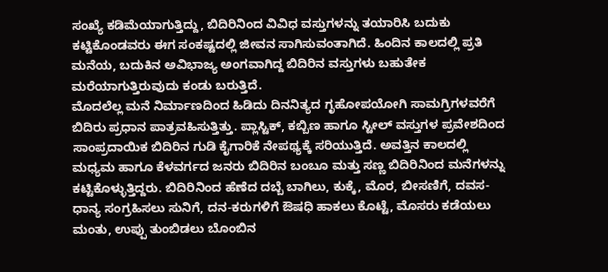ಸಂಖ್ಯೆ ಕಡಿಮೆಯಾಗುತ್ತಿದ್ದು, ಬಿದಿರಿನಿಂದ ವಿವಿಧ ವಸ್ತುಗಳನ್ನು ತಯಾರಿಸಿ ಬದುಕು ಕಟ್ಟಿಕೊಂಡವರು ಈಗ ಸಂಕಷ್ಟದಲ್ಲಿ ಜೀವನ ಸಾಗಿಸುವಂತಾಗಿದೆ. ಹಿಂದಿನ ಕಾಲದಲ್ಲಿ ಪ್ರತಿ ಮನೆಯ, ಬದುಕಿನ ಅವಿಭಾಜ್ಯ ಅಂಗವಾಗಿದ್ದ ಬಿದಿರಿನ ವಸ್ತುಗಳು ಬಹುತೇಕ ಮರೆಯಾಗುತ್ತಿರುವುದು ಕಂಡು ಬರುತ್ತಿದೆ.
ಮೊದಲೆಲ್ಲ ಮನೆ ನಿರ್ಮಾಣದಿಂದ ಹಿಡಿದು ದಿನನಿತ್ಯದ ಗೃಹೋಪಯೋಗಿ ಸಾಮಗ್ರಿಗಳವರೆಗೆ ಬಿದಿರು ಪ್ರಧಾನ ಪಾತ್ರವಹಿಸುತ್ತಿತ್ತು. ಪ್ಲಾಸ್ಟಿಕ್, ಕಬ್ಬಿಣ ಹಾಗೂ ಸ್ಟೀಲ್ ವಸ್ತುಗಳ ಪ್ರವೇಶದಿಂದ ಸಾಂಪ್ರದಾಯಿಕ ಬಿದಿರಿನ ಗುಡಿ ಕೈಗಾರಿಕೆ ನೇಪಥ್ಯಕ್ಕೆ ಸರಿಯುತ್ತಿದೆ. ಅವತ್ತಿನ ಕಾಲದಲ್ಲಿ ಮಧ್ಯಮ ಹಾಗೂ ಕೆಳವರ್ಗದ ಜನರು ಬಿದಿರಿನ ಬಂಬೂ ಮತ್ತು ಸಣ್ಣ ಬಿದಿರಿನಿಂದ ಮನೆಗಳನ್ನು ಕಟ್ಟಿಕೊಳ್ಳುತ್ತಿದ್ದರು. ಬಿದಿರಿನಿಂದ ಹೆಣೆದ ದಬ್ಬೆ ಬಾಗಿಲು, ಕುಕ್ಕೆ, ಮೊರ, ಬೀಸಣಿಗೆ, ದವಸ-ಧಾನ್ಯ ಸಂಗ್ರಹಿಸಲು ಸುನಿಗೆ, ದನ-ಕರುಗಳಿಗೆ ಔಷಧಿ ಹಾಕಲು ಕೊಟ್ಟೆ, ಮೊಸರು ಕಡೆಯಲು ಮಂತು, ಉಪ್ಪು ತುಂಬಿಡಲು ಬೊಂಬಿನ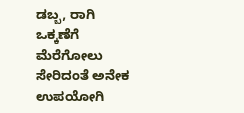ಡಬ್ಬ, ರಾಗಿ ಒಕ್ಕಣೆಗೆ ಮೆರೆಗೋಲು ಸೇರಿದಂತೆ ಅನೇಕ ಉಪಯೋಗಿ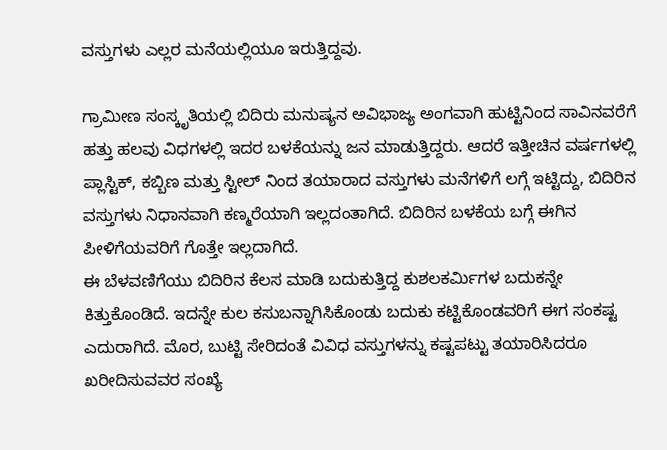ವಸ್ತುಗಳು ಎಲ್ಲರ ಮನೆಯಲ್ಲಿಯೂ ಇರುತ್ತಿದ್ದವು.

ಗ್ರಾಮೀಣ ಸಂಸ್ಕೃತಿಯಲ್ಲಿ ಬಿದಿರು ಮನುಷ್ಯನ ಅವಿಭಾಜ್ಯ ಅಂಗವಾಗಿ ಹುಟ್ಟಿನಿಂದ ಸಾವಿನವರೆಗೆ ಹತ್ತು ಹಲವು ವಿಧಗಳಲ್ಲಿ ಇದರ ಬಳಕೆಯನ್ನು ಜನ ಮಾಡುತ್ತಿದ್ದರು. ಆದರೆ ಇತ್ತೀಚಿನ ವರ್ಷಗಳಲ್ಲಿ ಪ್ಲಾಸ್ಟಿಕ್, ಕಬ್ಬಿಣ ಮತ್ತು ಸ್ಟೀಲ್ ನಿಂದ ತಯಾರಾದ ವಸ್ತುಗಳು ಮನೆಗಳಿಗೆ ಲಗ್ಗೆ ಇಟ್ಟಿದ್ದು, ಬಿದಿರಿನ ವಸ್ತುಗಳು ನಿಧಾನವಾಗಿ ಕಣ್ಮರೆಯಾಗಿ ಇಲ್ಲದಂತಾಗಿದೆ. ಬಿದಿರಿನ ಬಳಕೆಯ ಬಗ್ಗೆ ಈಗಿನ ಪೀಳಿಗೆಯವರಿಗೆ ಗೊತ್ತೇ ಇಲ್ಲದಾಗಿದೆ.
ಈ ಬೆಳವಣಿಗೆಯು ಬಿದಿರಿನ ಕೆಲಸ ಮಾಡಿ ಬದುಕುತ್ತಿದ್ದ ಕುಶಲಕರ್ಮಿಗಳ ಬದುಕನ್ನೇ ಕಿತ್ತುಕೊಂಡಿದೆ. ಇದನ್ನೇ ಕುಲ ಕಸುಬನ್ನಾಗಿಸಿಕೊಂಡು ಬದುಕು ಕಟ್ಟಿಕೊಂಡವರಿಗೆ ಈಗ ಸಂಕಷ್ಟ ಎದುರಾಗಿದೆ. ಮೊರ, ಬುಟ್ಟಿ ಸೇರಿದಂತೆ ವಿವಿಧ ವಸ್ತುಗಳನ್ನು ಕಷ್ಟಪಟ್ಟು ತಯಾರಿಸಿದರೂ ಖರೀದಿಸುವವರ ಸಂಖ್ಯೆ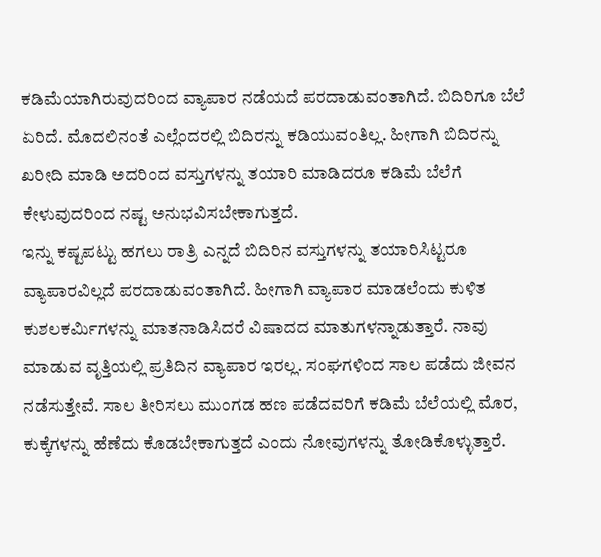ಕಡಿಮೆಯಾಗಿರುವುದರಿಂದ ವ್ಯಾಪಾರ ನಡೆಯದೆ ಪರದಾಡುವಂತಾಗಿದೆ. ಬಿದಿರಿಗೂ ಬೆಲೆ ಏರಿದೆ. ಮೊದಲಿನಂತೆ ಎಲ್ಲೆಂದರಲ್ಲಿ ಬಿದಿರನ್ನು ಕಡಿಯುವಂತಿಲ್ಲ. ಹೀಗಾಗಿ ಬಿದಿರನ್ನು ಖರೀದಿ ಮಾಡಿ ಅದರಿಂದ ವಸ್ತುಗಳನ್ನು ತಯಾರಿ ಮಾಡಿದರೂ ಕಡಿಮೆ ಬೆಲೆಗೆ ಕೇಳುವುದರಿಂದ ನಷ್ಟ ಅನುಭವಿಸಬೇಕಾಗುತ್ತದೆ.
ಇನ್ನು ಕಷ್ಟಪಟ್ಟು ಹಗಲು ರಾತ್ರಿ ಎನ್ನದೆ ಬಿದಿರಿನ ವಸ್ತುಗಳನ್ನು ತಯಾರಿಸಿಟ್ಟರೂ ವ್ಯಾಪಾರವಿಲ್ಲದೆ ಪರದಾಡುವಂತಾಗಿದೆ. ಹೀಗಾಗಿ ವ್ಯಾಪಾರ ಮಾಡಲೆಂದು ಕುಳಿತ ಕುಶಲಕರ್ಮಿಗಳನ್ನು ಮಾತನಾಡಿಸಿದರೆ ವಿಷಾದದ ಮಾತುಗಳನ್ನಾಡುತ್ತಾರೆ. ನಾವು ಮಾಡುವ ವೃತ್ತಿಯಲ್ಲಿ ಪ್ರತಿದಿನ ವ್ಯಾಪಾರ ಇರಲ್ಲ. ಸಂಘಗಳಿಂದ ಸಾಲ ಪಡೆದು ಜೀವನ ನಡೆಸುತ್ತೇವೆ. ಸಾಲ ತೀರಿಸಲು ಮುಂಗಡ ಹಣ ಪಡೆದವರಿಗೆ ಕಡಿಮೆ ಬೆಲೆಯಲ್ಲಿ ಮೊರ, ಕುಕ್ಕೆಗಳನ್ನು ಹೆಣೆದು ಕೊಡಬೇಕಾಗುತ್ತದೆ ಎಂದು ನೋವುಗಳನ್ನು ತೋಡಿಕೊಳ್ಳುತ್ತಾರೆ.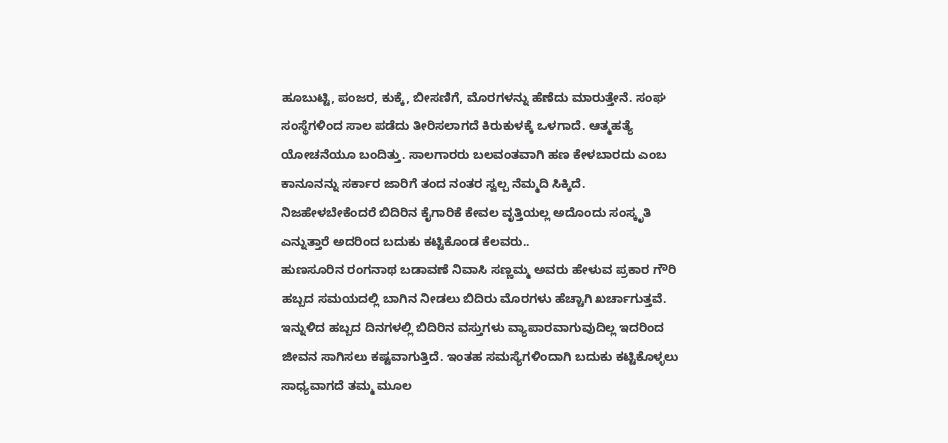ಹೂಬುಟ್ಟಿ, ಪಂಜರ, ಕುಕ್ಕೆ, ಬೀಸಣಿಗೆ, ಮೊರಗಳನ್ನು ಹೆಣೆದು ಮಾರುತ್ತೇನೆ. ಸಂಘ ಸಂಸ್ಥೆಗಳಿಂದ ಸಾಲ ಪಡೆದು ತೀರಿಸಲಾಗದೆ ಕಿರುಕುಳಕ್ಕೆ ಒಳಗಾದೆ. ಆತ್ಮಹತ್ಯೆ ಯೋಚನೆಯೂ ಬಂದಿತ್ತು. ಸಾಲಗಾರರು ಬಲವಂತವಾಗಿ ಹಣ ಕೇಳಬಾರದು ಎಂಬ ಕಾನೂನನ್ನು ಸರ್ಕಾರ ಜಾರಿಗೆ ತಂದ ನಂತರ ಸ್ವಲ್ಪ ನೆಮ್ಮದಿ ಸಿಕ್ಕಿದೆ. ನಿಜಹೇಳಬೇಕೆಂದರೆ ಬಿದಿರಿನ ಕೈಗಾರಿಕೆ ಕೇವಲ ವೃತ್ತಿಯಲ್ಲ ಅದೊಂದು ಸಂಸ್ಕೃತಿ ಎನ್ನುತ್ತಾರೆ ಅದರಿಂದ ಬದುಕು ಕಟ್ಟಿಕೊಂಡ ಕೆಲವರು..
ಹುಣಸೂರಿನ ರಂಗನಾಥ ಬಡಾವಣೆ ನಿವಾಸಿ ಸಣ್ಣಮ್ಮ ಅವರು ಹೇಳುವ ಪ್ರಕಾರ ಗೌರಿ ಹಬ್ಬದ ಸಮಯದಲ್ಲಿ ಬಾಗಿನ ನೀಡಲು ಬಿದಿರು ಮೊರಗಳು ಹೆಚ್ಚಾಗಿ ಖರ್ಚಾಗುತ್ತವೆ. ಇನ್ನುಳಿದ ಹಬ್ಬದ ದಿನಗಳಲ್ಲಿ ಬಿದಿರಿನ ವಸ್ತುಗಳು ವ್ಯಾಪಾರವಾಗುವುದಿಲ್ಲ ಇದರಿಂದ ಜೀವನ ಸಾಗಿಸಲು ಕಷ್ಟವಾಗುತ್ತಿದೆ. ಇಂತಹ ಸಮಸ್ಯೆಗಳಿಂದಾಗಿ ಬದುಕು ಕಟ್ಟಿಕೊಳ್ಳಲು ಸಾಧ್ಯವಾಗದೆ ತಮ್ಮ ಮೂಲ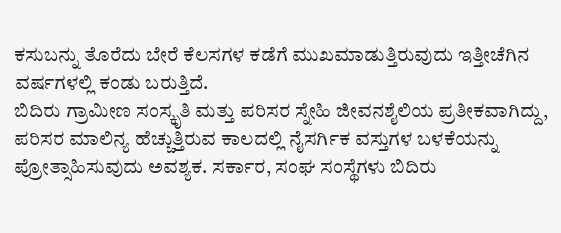ಕಸುಬನ್ನು ತೊರೆದು ಬೇರೆ ಕೆಲಸಗಳ ಕಡೆಗೆ ಮುಖಮಾಡುತ್ತಿರುವುದು ಇತ್ತೀಚೆಗಿನ ವರ್ಷಗಳಲ್ಲಿ ಕಂಡು ಬರುತ್ತಿದೆ.
ಬಿದಿರು ಗ್ರಾಮೀಣ ಸಂಸ್ಕೃತಿ ಮತ್ತು ಪರಿಸರ ಸ್ನೇಹಿ ಜೀವನಶೈಲಿಯ ಪ್ರತೀಕವಾಗಿದ್ದು, ಪರಿಸರ ಮಾಲಿನ್ಯ ಹೆಚ್ಚುತ್ತಿರುವ ಕಾಲದಲ್ಲಿ ನೈಸರ್ಗಿಕ ವಸ್ತುಗಳ ಬಳಕೆಯನ್ನು ಪ್ರೋತ್ಸಾಹಿಸುವುದು ಅವಶ್ಯಕ. ಸರ್ಕಾರ, ಸಂಘ ಸಂಸ್ಥೆಗಳು ಬಿದಿರು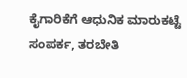ಕೈಗಾರಿಕೆಗೆ ಆಧುನಿಕ ಮಾರುಕಟ್ಟೆ ಸಂಪರ್ಕ, ತರಬೇತಿ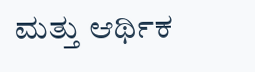ಮತ್ತು ಆರ್ಥಿಕ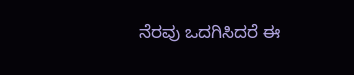ನೆರವು ಒದಗಿಸಿದರೆ ಈ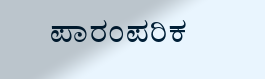ಪಾರಂಪರಿಕ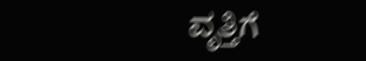ವೃತ್ತಿಗೆ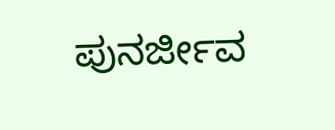ಪುನರ್ಜೀವ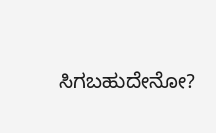ಸಿಗಬಹುದೇನೋ?